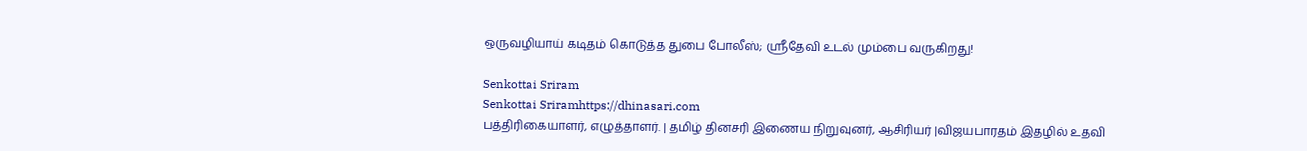ஒருவழியாய் கடிதம் கொடுத்த துபை போலீஸ்; ஸ்ரீதேவி உடல் மும்பை வருகிறது!

Senkottai Sriram
Senkottai Sriramhttps://dhinasari.com
பத்திரிகையாளர், எழுத்தாளர். | தமிழ் தினசரி இணைய நிறுவுனர், ஆசிரியர் |விஜயபாரதம் இதழில் உதவி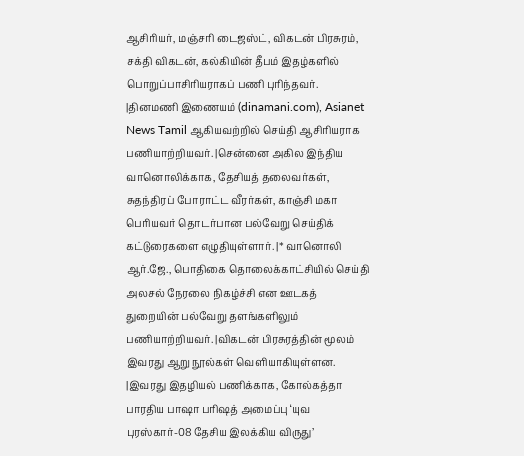ஆசிரியர், மஞ்சரி டைஜஸ்ட், விகடன் பிரசுரம், சக்தி விகடன், கல்கியின் தீபம் இதழ்களில் பொறுப்பாசிரியராகப் பணி புரிந்தவர். |தினமணி இணையம் (dinamani.com), Asianet News Tamil ஆகியவற்றில் செய்தி ஆசிரியராக பணியாற்றியவர். |சென்னை அகில இந்திய வானொலிக்காக, தேசியத் தலைவர்கள், சுதந்திரப் போராட்ட வீரர்கள், காஞ்சி மகா பெரியவர் தொடர்பான பல்வேறு செய்திக் கட்டுரைகளை எழுதியுள்ளார். |* வானொலி ஆர்.ஜே., பொதிகை தொலைக்காட்சியில் செய்தி அலசல் நேரலை நிகழ்ச்சி என ஊடகத் துறையின் பல்வேறு தளங்களிலும் பணியாற்றியவர். |விகடன் பிரசுரத்தின் மூலம் இவரது ஆறு நூல்கள் வெளியாகியுள்ளன. |இவரது இதழியல் பணிக்காக, கோல்கத்தா பாரதிய பாஷா பரிஷத் அமைப்பு ‘யுவ புரஸ்கார்-08 தேசிய இலக்கிய விருது’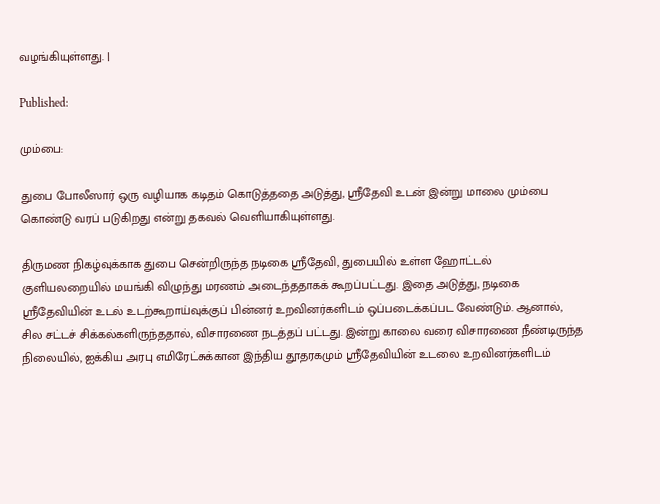வழங்கியுள்ளது. |

Published:

மும்பை:

துபை போலீஸார் ஒரு வழியாக கடிதம் கொடுத்ததை அடுத்து, ஸ்ரீதேவி உடன் இன்று மாலை மும்பை கொண்டு வரப் படுகிறது என்று தகவல் வெளியாகியுள்ளது.

திருமண நிகழ்வுக்காக துபை சென்றிருந்த நடிகை ஸ்ரீதேவி, துபையில் உள்ள ஹோட்டல் குளியலறையில் மயங்கி விழுந்து மரணம் அடைந்ததாகக் கூறப்பட்டது. இதை அடுத்து, நடிகை ஸ்ரீதேவியின் உடல் உடற்கூறாய்வுக்குப் பின்னர் உறவினர்களிடம் ஒப்படைக்கப்பட வேண்டும். ஆனால், சில சட்டச் சிக்கல்களிருந்ததால், விசாரணை நடத்தப் பட்டது. இன்று காலை வரை விசாரணை நீண்டிருந்த நிலையில், ஐக்கிய அரபு எமிரேட்சுக்கான இந்திய தூதரகமும் ஸ்ரீதேவியின் உடலை உறவினர்களிடம்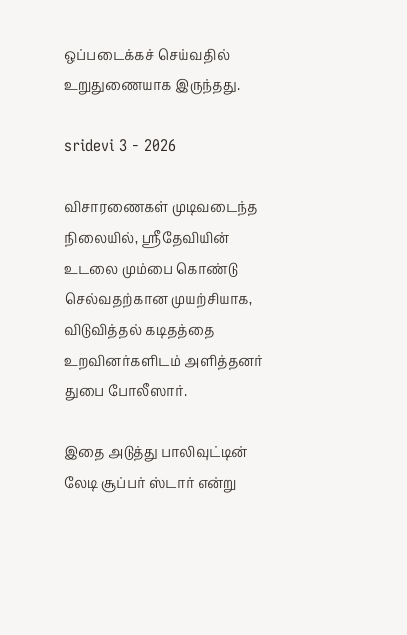ஒப்படைக்கச் செய்வதில் உறுதுணையாக இருந்தது.

sridevi 3 - 2026

விசாரணைகள் முடிவடைந்த நிலையில், ஸ்ரீதேவியின் உடலை மும்பை கொண்டு செல்வதற்கான முயற்சியாக, விடுவித்தல் கடிதத்தை உறவினர்களிடம் அளித்தனர் துபை போலீஸார்.

இதை அடுத்து பாலிவுட்டின் லேடி சூப்பர் ஸ்டார் என்று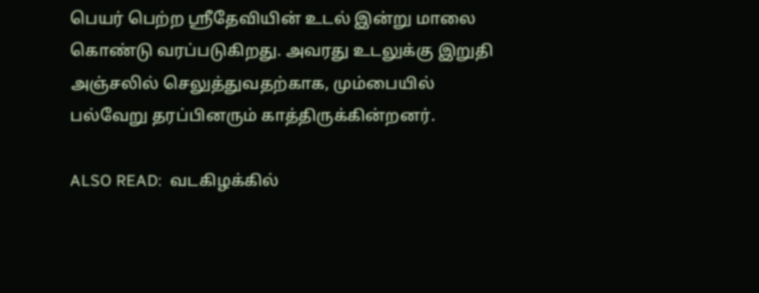பெயர் பெற்ற ஸ்ரீதேவியின் உடல் இன்று மாலை கொண்டு வரப்படுகிறது. அவரது உடலுக்கு இறுதி அஞ்சலில் செலுத்துவதற்காக, மும்பையில் பல்வேறு தரப்பினரும் காத்திருக்கின்றனர்.

ALSO READ:  வடகிழக்கில்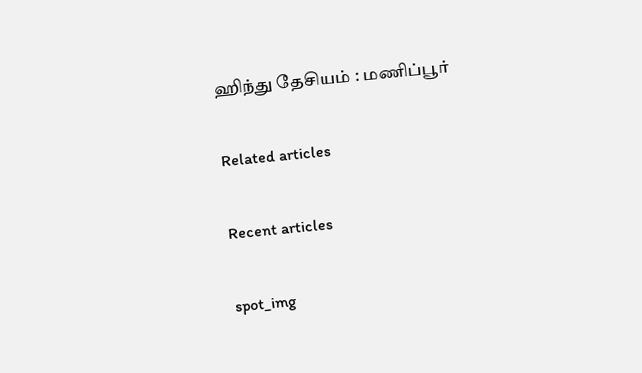ஹிந்து தேசியம் : மணிப்பூர்

Related articles

Recent articles

spot_img